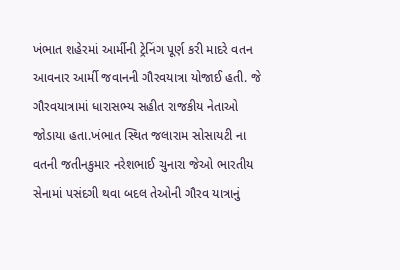ખંભાત શહેરમાં આર્મીની ટ્રેનિંગ પૂર્ણ કરી માદરે વતન આવનાર આર્મી જવાનની ગૌરવયાત્રા યોજાઈ હતી. જે ગૌરવયાત્રામાં ધારાસભ્ય સહીત રાજકીય નેતાઓ જોડાયા હતા.ખંભાત સ્થિત જલારામ સોસાયટી ના વતની જતીનકુમાર નરેશભાઈ ચુનારા જેઓ ભારતીય સેનામાં પસંદગી થવા બદલ તેઓની ગૌરવ યાત્રાનું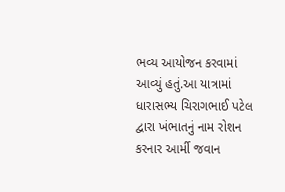ભવ્ય આયોજન કરવામાં આવ્યું હતું.આ યાત્રામાં ધારાસભ્ય ચિરાગભાઈ પટેલ દ્વારા ખંભાતનું નામ રોશન કરનાર આર્મી જવાન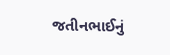જતીનભાઈનું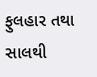ફુલહાર તથા સાલથી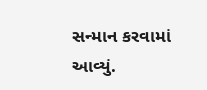સન્માન કરવામાં આવ્યું.